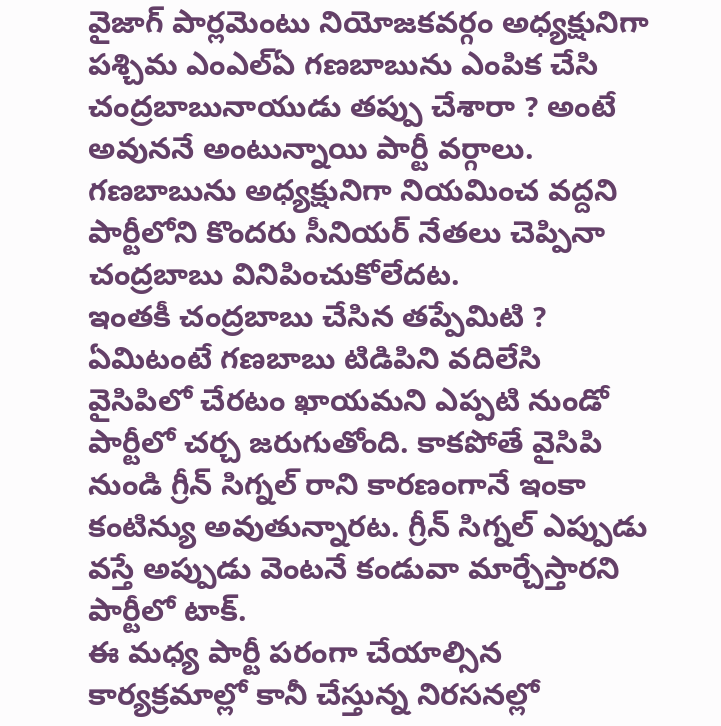వైజాగ్ పార్లమెంటు నియోజకవర్గం అధ్యక్షునిగా పశ్చిమ ఎంఎల్ఏ గణబాబును ఎంపిక చేసి చంద్రబాబునాయుడు తప్పు చేశారా ? అంటే అవుననే అంటున్నాయి పార్టీ వర్గాలు. గణబాబును అధ్యక్షునిగా నియమించ వద్దని పార్టీలోని కొందరు సీనియర్ నేతలు చెప్పినా చంద్రబాబు వినిపించుకోలేదట.
ఇంతకీ చంద్రబాబు చేసిన తప్పేమిటి ? ఏమిటంటే గణబాబు టిడిపిని వదిలేసి వైసిపిలో చేరటం ఖాయమని ఎప్పటి నుండో పార్టీలో చర్చ జరుగుతోంది. కాకపోతే వైసిపి నుండి గ్రీన్ సిగ్నల్ రాని కారణంగానే ఇంకా కంటిన్యు అవుతున్నారట. గ్రీన్ సిగ్నల్ ఎప్పుడు వస్తే అప్పుడు వెంటనే కండువా మార్చేస్తారని పార్టీలో టాక్.
ఈ మధ్య పార్టీ పరంగా చేయాల్సిన కార్యక్రమాల్లో కానీ చేస్తున్న నిరసనల్లో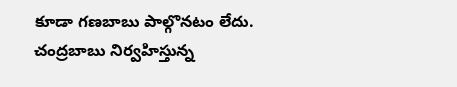కూడా గణబాబు పాల్గొనటం లేదు. చంద్రబాబు నిర్వహిస్తున్న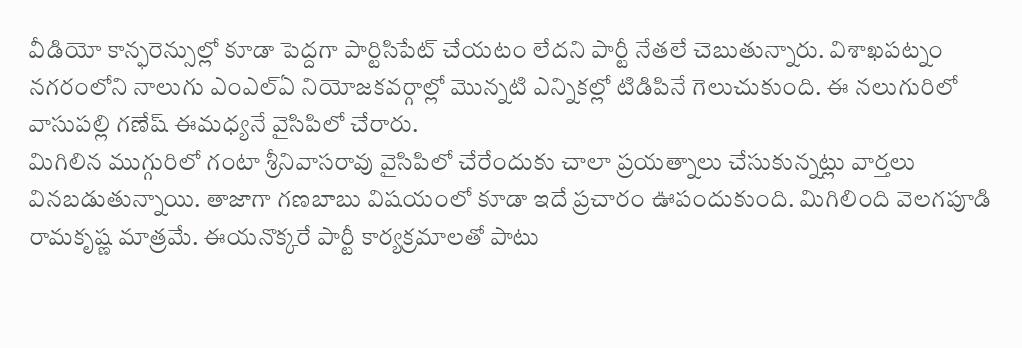వీడియో కాన్ఫరెన్సుల్లో కూడా పెద్దగా పార్టిసిపేట్ చేయటం లేదని పార్టీ నేతలే చెబుతున్నారు. విశాఖపట్నం నగరంలోని నాలుగు ఎంఎల్ఏ నియోజకవర్గాల్లో మొన్నటి ఎన్నికల్లో టిడిపినే గెలుచుకుంది. ఈ నలుగురిలో వాసుపల్లి గణేష్ ఈమధ్యనే వైసిపిలో చేరారు.
మిగిలిన ముగ్గురిలో గంటా శ్రీనివాసరావు వైసిపిలో చేరేందుకు చాలా ప్రయత్నాలు చేసుకున్నట్లు వార్తలు వినబడుతున్నాయి. తాజాగా గణబాబు విషయంలో కూడా ఇదే ప్రచారం ఊపందుకుంది. మిగిలింది వెలగపూడి రామకృష్ణ మాత్రమే. ఈయనొక్కరే పార్టీ కార్యక్రమాలతో పాటు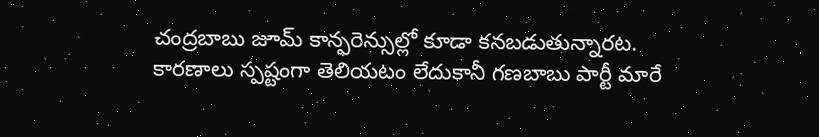చంద్రబాబు జూమ్ కాన్ఫరెన్సుల్లో కూడా కనబడుతున్నారట.
కారణాలు స్పష్టంగా తెలియటం లేదుకానీ గణబాబు పార్టీ మారే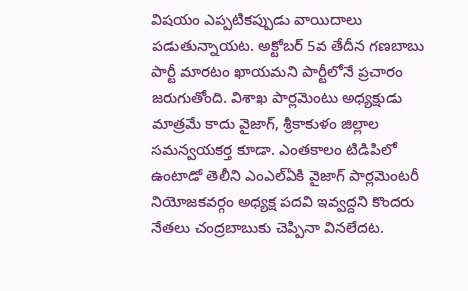విషయం ఎప్పటికప్పుడు వాయిదాలు పడుతున్నాయట. అక్టోబర్ 5వ తేదీన గణబాబు పార్టీ మారటం ఖాయమని పార్టీలోనే ప్రచారం జరుగుతోంది. విశాఖ పార్లమెంటు అధ్యక్షుడు మాత్రమే కాదు వైజాగ్, శ్రీకాకుళం జిల్లాల సమన్వయకర్త కూడా. ఎంతకాలం టిడిపిలో ఉంటాడో తెలీని ఎంఎల్ఏకి వైజాగ్ పార్లమెంటరీ నియోజకవర్గం అధ్యక్ష పదవి ఇవ్వద్దని కొందరు నేతలు చంద్రబాబుకు చెప్పినా వినలేదట.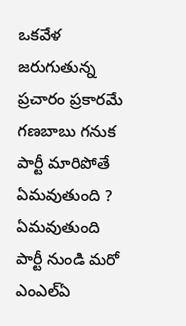ఒకవేళ జరుగుతున్న ప్రచారం ప్రకారమే గణబాబు గనుక పార్టీ మారిపోతే ఏమవుతుంది ? ఏమవుతుంది పార్టీ నుండి మరో ఎంఎల్ఏ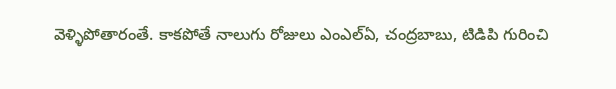వెళ్ళిపోతారంతే. కాకపోతే నాలుగు రోజులు ఎంఎల్ఏ, చంద్రబాబు, టిడిపి గురించి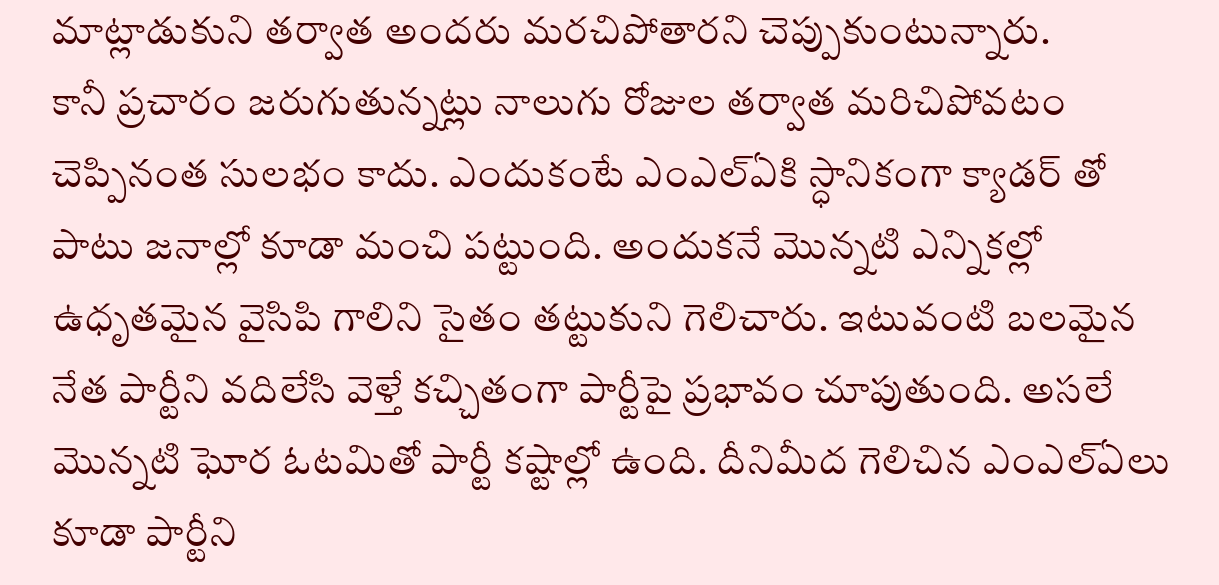మాట్లాడుకుని తర్వాత అందరు మరచిపోతారని చెప్పుకుంటున్నారు.
కానీ ప్రచారం జరుగుతున్నట్లు నాలుగు రోజుల తర్వాత మరిచిపోవటం చెప్పినంత సులభం కాదు. ఎందుకంటే ఎంఎల్ఏకి స్ధానికంగా క్యాడర్ తో పాటు జనాల్లో కూడా మంచి పట్టుంది. అందుకనే మొన్నటి ఎన్నికల్లో ఉధృతమైన వైసిపి గాలిని సైతం తట్టుకుని గెలిచారు. ఇటువంటి బలమైన నేత పార్టీని వదిలేసి వెళ్తే కచ్చితంగా పార్టీపై ప్రభావం చూపుతుంది. అసలే మొన్నటి ఘోర ఓటమితో పార్టీ కష్టాల్లో ఉంది. దీనిమీద గెలిచిన ఎంఎల్ఏలు కూడా పార్టీని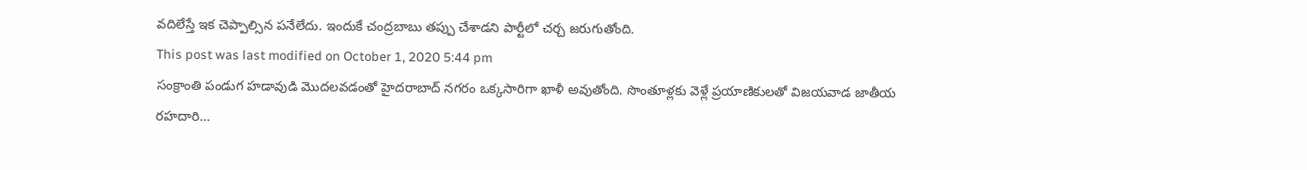వదిలేస్తే ఇక చెప్పాల్సిన పనేలేదు. ఇందుకే చంద్రబాబు తప్పు చేశాడని పార్టీలో చర్చ జరుగుతోంది.
This post was last modified on October 1, 2020 5:44 pm
సంక్రాంతి పండుగ హడావుడి మొదలవడంతో హైదరాబాద్ నగరం ఒక్కసారిగా ఖాళీ అవుతోంది. సొంతూళ్లకు వెళ్లే ప్రయాణికులతో విజయవాడ జాతీయ రహదారి…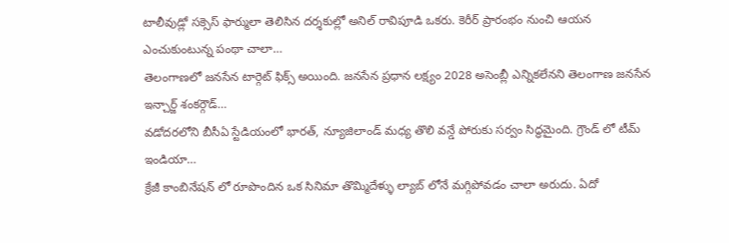టాలీవుడ్లో సక్సెస్ ఫార్ములా తెలిసిన దర్శకుల్లో అనిల్ రావిపూడి ఒకరు. కెరీర్ ప్రారంభం నుంచి ఆయన ఎంచుకుంటున్న పంథా చాలా…
తెలంగాణలో జనసేన టార్గెట్ ఫిక్స్ అయింది. జనసేన ప్రధాన లక్ష్యం 2028 అసెంబ్లీ ఎన్నికలేనని తెలంగాణ జనసేన ఇన్చార్జ్ శంకర్గౌడ్…
వడోదరలోని బీసీఏ స్టేడియంలో భారత్, న్యూజిలాండ్ మధ్య తొలి వన్డే పోరుకు సర్వం సిద్ధమైంది. గ్రౌండ్ లో టీమ్ ఇండియా…
క్రేజీ కాంబినేషన్ లో రూపొందిన ఒక సినిమా తొమ్మిదేళ్ళు ల్యాబ్ లోనే మగ్గిపోవడం చాలా అరుదు. ఏదో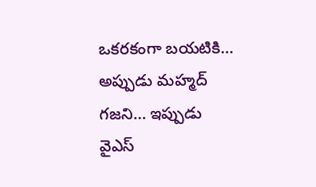ఒకరకంగా బయటికి…
అప్పుడు మహ్మద్ గజని… ఇప్పుడు వైఎస్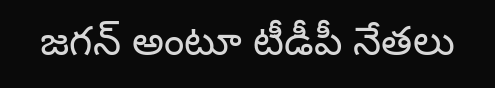జగన్ అంటూ టీడీపీ నేతలు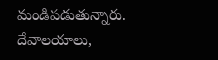మండిపడుతున్నారు. దేవాలయాలు,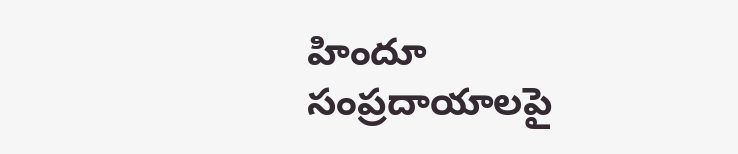హిందూ సంప్రదాయాలపై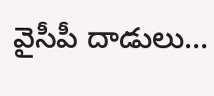వైసీపీ దాడులు…